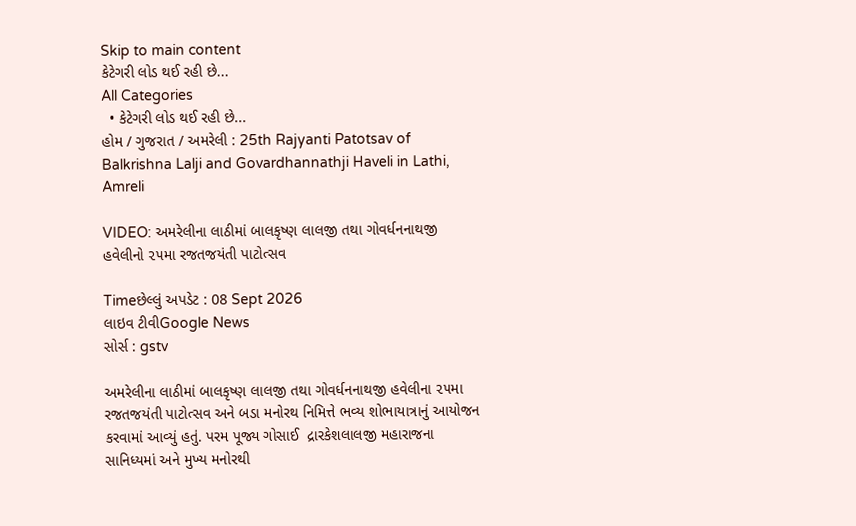Skip to main content
કેટેગરી લોડ થઈ રહી છે...
All Categories
  • કેટેગરી લોડ થઈ રહી છે...
હોમ / ગુજરાત / અમરેલી : 25th Rajyanti Patotsav of Balkrishna Lalji and Govardhannathji Haveli in Lathi, Amreli

VIDEO: અમરેલીના લાઠીમાં બાલકૃષ્ણ લાલજી તથા ગોવર્ધનનાથજી હવેલીનો ૨૫મા રજતજયંતી પાટોત્સવ

Timeછેલ્લું અપડેટ : 08 Sept 2026
લાઇવ ટીવીGoogle News
સોર્સ : gstv

અમરેલીના લાઠીમાં બાલકૃષ્ણ લાલજી તથા ગોવર્ધનનાથજી હવેલીના ૨૫મા રજતજયંતી પાટોત્સવ અને બડા મનોરથ નિમિત્તે ભવ્ય શોભાયાત્રાનું આયોજન કરવામાં આવ્યું હતું. પરમ પૂજ્ય ગોસાઈ  દ્રારકેશલાલજી મહારાજના સાનિધ્યમાં અને મુખ્ય મનોરથી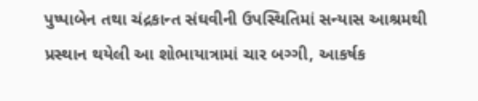પુષ્પાબેન તથા ચંદ્રકાન્ત સંઘવીની ઉપસ્થિતિમાં સન્યાસ આશ્રમથી પ્રસ્થાન થયેલી આ શોભાયાત્રામાં ચાર બગ્ગી, આકર્ષક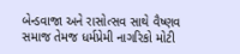બેન્ડવાજા અને રાસોત્સવ સાથે વૈષ્ણવ સમાજ તેમજ ધર્મપ્રેમી નાગરિકો મોટી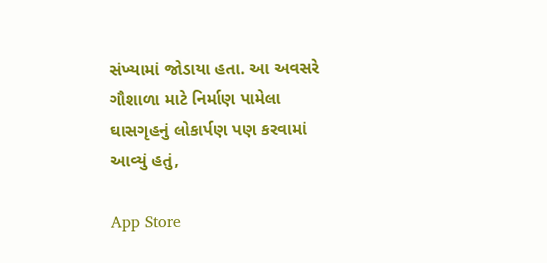સંખ્યામાં જોડાયા હતા. આ અવસરે ગૌશાળા માટે નિર્માણ પામેલા ઘાસગૃહનું લોકાર્પણ પણ કરવામાં આવ્યું હતું,

App Store